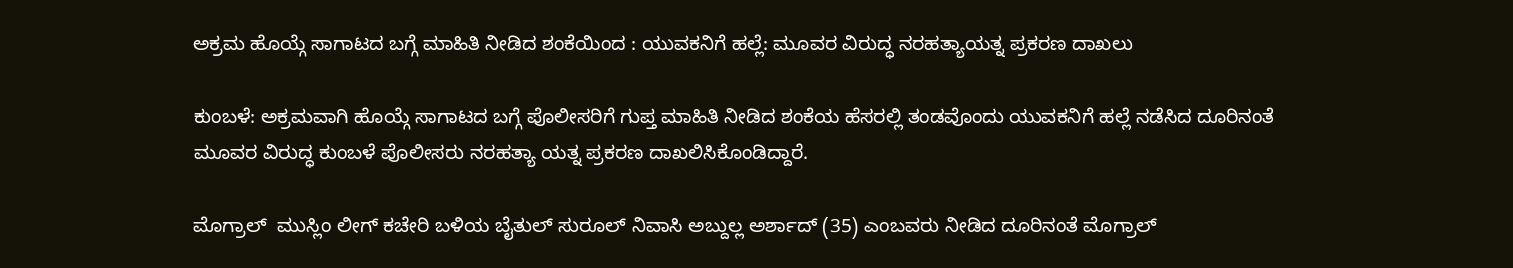ಅಕ್ರಮ ಹೊಯ್ಗೆ ಸಾಗಾಟದ ಬಗ್ಗೆ ಮಾಹಿತಿ ನೀಡಿದ ಶಂಕೆಯಿಂದ : ಯುವಕನಿಗೆ ಹಲ್ಲೆ: ಮೂವರ ವಿರುದ್ಧ ನರಹತ್ಯಾಯತ್ನ ಪ್ರಕರಣ ದಾಖಲು

ಕುಂಬಳೆ: ಅಕ್ರಮವಾಗಿ ಹೊಯ್ಗೆ ಸಾಗಾಟದ ಬಗ್ಗೆ ಪೊಲೀಸರಿಗೆ ಗುಪ್ತ ಮಾಹಿತಿ ನೀಡಿದ ಶಂಕೆಯ ಹೆಸರಲ್ಲಿ ತಂಡವೊಂದು ಯುವಕನಿಗೆ ಹಲ್ಲೆ ನಡೆಸಿದ ದೂರಿನಂತೆ ಮೂವರ ವಿರುದ್ಧ ಕುಂಬಳೆ ಪೊಲೀಸರು ನರಹತ್ಯಾ ಯತ್ನ ಪ್ರಕರಣ ದಾಖಲಿಸಿಕೊಂಡಿದ್ದಾರೆ.

ಮೊಗ್ರಾಲ್  ಮುಸ್ಲಿಂ ಲೀಗ್ ಕಚೇರಿ ಬಳಿಯ ಬೈತುಲ್ ಸುರೂಲ್ ನಿವಾಸಿ ಅಬ್ದುಲ್ಲ ಅರ್ಶಾದ್ (35) ಎಂಬವರು ನೀಡಿದ ದೂರಿನಂತೆ ಮೊಗ್ರಾಲ್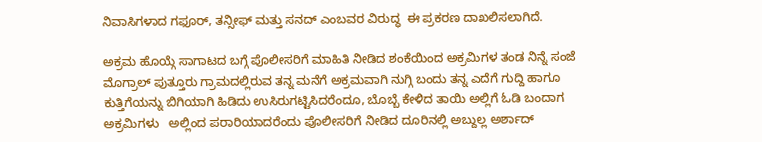ನಿವಾಸಿಗಳಾದ ಗಫೂರ್, ತನ್ಸೀಫ್ ಮತ್ತು ಸನದ್ ಎಂಬವರ ವಿರುದ್ಧ  ಈ ಪ್ರಕರಣ ದಾಖಲಿಸಲಾಗಿದೆ.

ಅಕ್ರಮ ಹೊಯ್ಗೆ ಸಾಗಾಟದ ಬಗ್ಗೆ ಪೊಲೀಸರಿಗೆ ಮಾಹಿತಿ ನೀಡಿದ ಶಂಕೆಯಿಂದ ಅಕ್ರಮಿಗಳ ತಂಡ ನಿನ್ನೆ ಸಂಜೆ  ಮೊಗ್ರಾಲ್ ಪುತ್ತೂರು ಗ್ರಾಮದಲ್ಲಿರುವ ತನ್ನ ಮನೆಗೆ ಅಕ್ರಮವಾಗಿ ನುಗ್ಗಿ ಬಂದು ತನ್ನ ಎದೆಗೆ ಗುದ್ದಿ ಹಾಗೂ ಕುತ್ತಿಗೆಯನ್ನು ಬಿಗಿಯಾಗಿ ಹಿಡಿದು ಉಸಿರುಗಟ್ಟಿಸಿದರೆಂದೂ, ಬೊಬ್ಬೆ ಕೇಳಿದ ತಾಯಿ ಅಲ್ಲಿಗೆ ಓಡಿ ಬಂದಾಗ ಅಕ್ರಮಿಗಳು   ಅಲ್ಲಿಂದ ಪರಾರಿಯಾದರೆಂದು ಪೊಲೀಸರಿಗೆ ನೀಡಿದ ದೂರಿನಲ್ಲಿ ಅಬ್ದುಲ್ಲ ಅರ್ಶಾದ್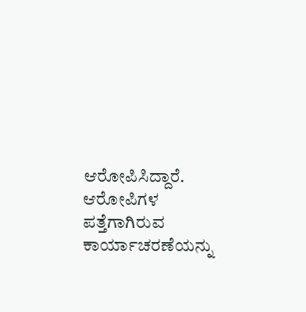ಆರೋಪಿಸಿದ್ದಾರೆ. ಆರೋಪಿಗಳ ಪತ್ತೆಗಾಗಿರುವ ಕಾರ್ಯಾಚರಣೆಯನ್ನು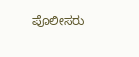ಪೊಲೀಸರು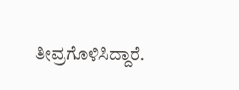ತೀವ್ರಗೊಳಿಸಿದ್ದಾರೆ.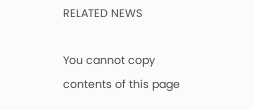RELATED NEWS

You cannot copy contents of this page